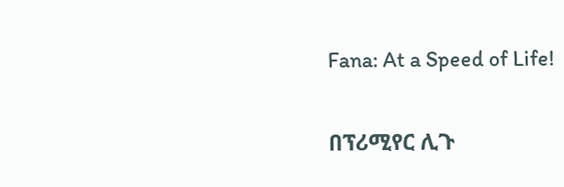Fana: At a Speed of Life!

በፕሪሚየር ሊጉ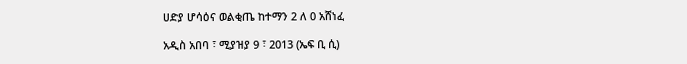ሀድያ ሆሳዕና ወልቂጤ ከተማን 2 ለ 0 አሸነፈ

አዲስ አበባ ፣ ሚያዝያ 9 ፣ 2013 (ኤፍ ቢ ሲ)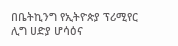በቤትኪንግ የኢትዮጵያ ፕሪሚየር ሊግ ሀድያ ሆሳዕና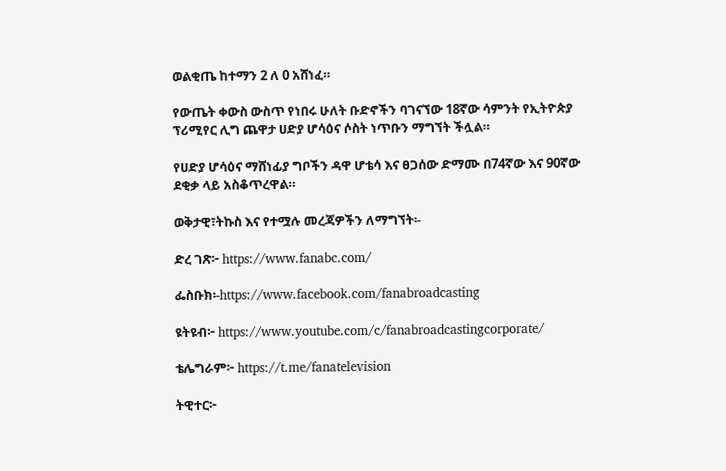ወልቂጤ ከተማን 2 ለ 0 አሸነፈ።

የውጤት ቀውስ ውስጥ የነበሩ ሁለት ቡድኖችን ባገናኘው 18ኛው ሳምንት የኢትዮጵያ ፕሪሚየር ሊግ ጨዋታ ሀድያ ሆሳዕና ሶስት ነጥቡን ማግኘት ችሏል።

የሀድያ ሆሳዕና ማሸነፊያ ግቦችን ዳዋ ሆቴሳ እና ፀጋሰው ድማሙ በ74ኛው እና 90ኛው ደቂቃ ላይ አስቆጥረዋል።

ወቅታዊ፣ትኩስ እና የተሟሉ መረጃዎችን ለማግኘት፡-

ድረ ገጽ፦ https://www.fanabc.com/

ፌስቡክ፡-https://www.facebook.com/fanabroadcasting

ዩትዩብ፦ https://www.youtube.com/c/fanabroadcastingcorporate/

ቴሌግራም፦ https://t.me/fanatelevision

ትዊተር፦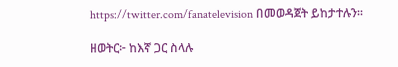https://twitter.com/fanatelevision በመወዳጀት ይከታተሉን፡፡

ዘወትር፦ ከእኛ ጋር ስላሉ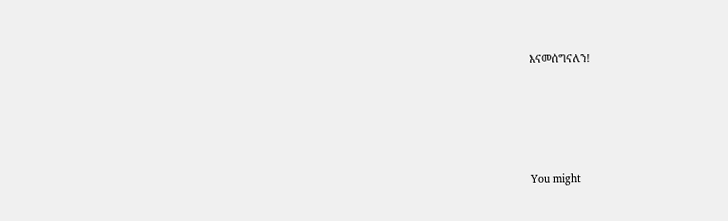እናመሰግናለን!







You might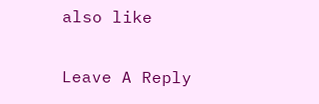also like

Leave A Reply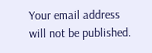Your email address will not be published.